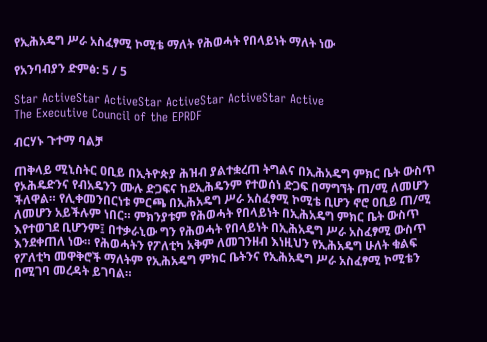የኢሕአዴግ ሥራ አስፈፃሚ ኮሚቴ ማለት የሕወሓት የበላይነት ማለት ነው

የአንባብያን ድምፅ: 5 / 5

Star ActiveStar ActiveStar ActiveStar ActiveStar Active
The Executive Council of the EPRDF

ብርሃኑ ጉተማ ባልቻ

ጠቅላይ ሚኒስትር ዐቢይ በኢትዮጵያ ሕዝብ ያልተቋረጠ ትግልና በኢሕአዴግ ምክር ቤት ውስጥ የኦሕዴድንና የብአዴንን ሙሉ ድጋፍና ከደኢሕዴንም የተወሰነ ድጋፍ በማግኘት ጠ/ሚ ለመሆን ችለዋል። የሊቀመንበርነቱ ምርጫ በኢሕአዴግ ሥራ አስፈፃሚ ኮሚቴ ቢሆን ኖሮ ዐቢይ ጠ/ሚ ለመሆን አይችሉም ነበር። ምክንያቱም የሕወሓት የበላይነት በኢሕአዴግ ምክር ቤት ውስጥ እየተወገደ ቢሆንም፤ በተቃራኒው ግን የሕወሓት የበላይነት በኢሕአዴግ ሥራ አስፈፃሚ ውስጥ እንደቀጠለ ነው። የሕወሓትን የፖለቲካ አቅም ለመገንዘብ እነዚህን የኢሕአዴግ ሁለት ቁልፍ የፖለቲካ መዋቅሮች ማለትም የኢሕአዴግ ምክር ቤትንና የኢሕአዴግ ሥራ አስፈፃሚ ኮሚቴን በሚገባ መረዳት ይገባል።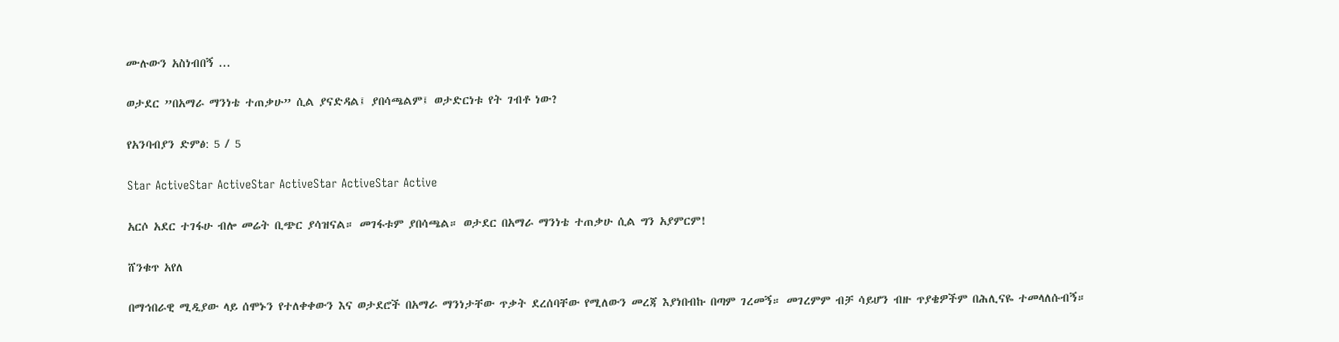ሙሉውን አስነብበኝ ...

ወታደር ”በአማራ ማንነቴ ተጠቃሁ” ሲል ያናድዳል፤ ያበሳጫልም፤ ወታድርነቱ የት ገብቶ ነው?

የአንባብያን ድምፅ: 5 / 5

Star ActiveStar ActiveStar ActiveStar ActiveStar Active

አርሶ አደር ተገፋሁ ብሎ መሬት ቢጭር ያሳዝናል። መገፋቱም ያበሳጫል። ወታደር በአማራ ማንነቴ ተጠቃሁ ሲል ግን አያምርም!

ሸንቁጥ አየለ

በማኅበራዊ ሚዲያው ላይ ሰሞኑን የተለቀቀውን እና ወታደሮች በአማራ ማንነታቸው ጥቃት ደረሰባቸው የሚለውን መረጃ እያነበብኩ በጣም ገረመኝ። መገረምም ብቻ ሳይሆን ብዙ ጥያቄዎችም በሕሊናዬ ተመላለሱብኝ።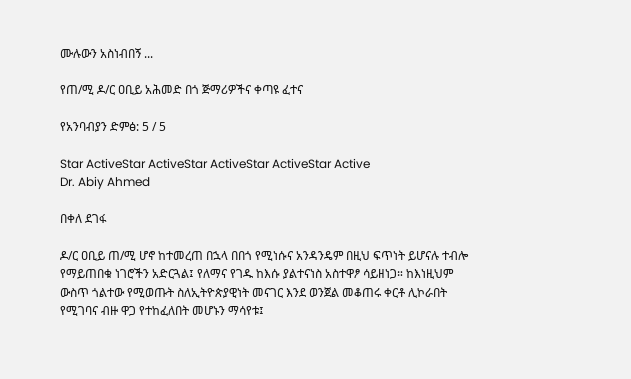ሙሉውን አስነብበኝ ...

የጠ/ሚ ዶ/ር ዐቢይ አሕመድ በጎ ጅማሪዎችና ቀጣዩ ፈተና

የአንባብያን ድምፅ: 5 / 5

Star ActiveStar ActiveStar ActiveStar ActiveStar Active
Dr. Abiy Ahmed

በቀለ ደገፋ

ዶ/ር ዐቢይ ጠ/ሚ ሆኖ ከተመረጠ በኋላ በበጎ የሚነሱና አንዳንዴም በዚህ ፍጥነት ይሆናሉ ተብሎ የማይጠበቁ ነገሮችን አድርጓል፤ የለማና የገዱ ከእሱ ያልተናነስ አስተዋፆ ሳይዘነጋ። ከእነዚህም ውስጥ ጎልተው የሚወጡት ስለኢትዮጵያዊነት መናገር እንደ ወንጀል መቆጠሩ ቀርቶ ሊኮራበት የሚገባና ብዙ ዋጋ የተከፈለበት መሆኑን ማሳየቱ፤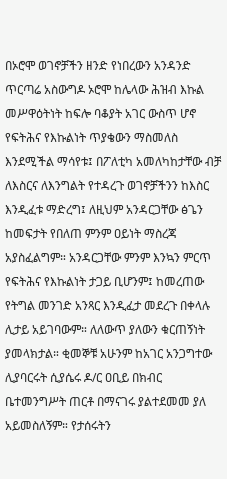በኦሮሞ ወገኖቻችን ዘንድ የነበረውን አንዳንድ ጥርጣሬ አስውግዶ ኦሮሞ ከሌላው ሕዝብ እኩል መሥዋዕትነት ከፍሎ ባቆያት አገር ውስጥ ሆኖ የፍትሕና የእኩልነት ጥያቄውን ማስመለስ እንደሚችል ማሳየቱ፤ በፖለቲካ አመለካከታቸው ብቻ ለእስርና ለእንግልት የተዳረጉ ወገኖቻችንን ከእስር እንዲፈቱ ማድረግ፤ ለዚህም አንዳርጋቸው ፅጌን ከመፍታት የበለጠ ምንም ዐይነት ማስረጃ አያስፈልግም። አንዳርጋቸው ምንም እንኳን ምርጥ የፍትሕና የእኩልነት ታጋይ ቢሆንም፤ ከመረጠው የትግል መንገድ አንጻር እንዲፈታ መደረጉ በቀላሉ ሊታይ አይገባውም። ለለውጥ ያለውን ቁርጠኝነት ያመላክታል። ቂመኞቹ አሁንም ከአገር አንጋግተው ሊያባርሩት ሲያሴሩ ዶ/ር ዐቢይ በክብር ቤተመንግሥት ጠርቶ በማናገሩ ያልተደመመ ያለ አይመስለኝም። የታሰሩትን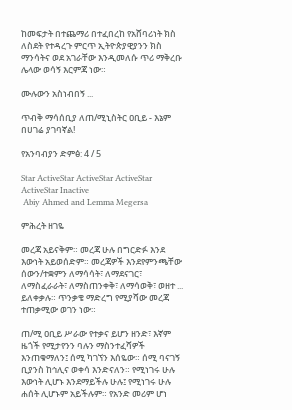ከመፍታት በተጨማሪ በተፈበረከ የአሸባሪነት ክስ ለስደት የተዳረጉ ምርጥ ኢትዮጵያዊያንን ክስ ማንሳትና ወደ አገራቸው እንዲመለሱ ጥሪ ማቅረቡ ሌላው ወሳኝ እርምጃ ነው።

ሙሉውን አስነብበኝ ...

ጥብቅ ማሳሰቢያ ለጠ/ሚኒስትር ዐቢይ - እኔም በሀገሬ ያገባኛል!

የአንባብያን ድምፅ: 4 / 5

Star ActiveStar ActiveStar ActiveStar ActiveStar Inactive
 Abiy Ahmed and Lemma Megersa

ምሕረት ዘገዬ

መረጃ አይናቅም። መረጃ ሁሉ በግርድፉ እንደ እውነት አይወሰድም። መረጃዎች እንደየምንጫቸው ሰውን/ተቋምን ለማሳሳት፣ ለማደናገር፣ ለማስፈራራት፣ ለማስጠንቀቅ፣ ለማሳወቅ፣ ወዘተ ... ይለቀቃሉ። ጥንቃቄ ማድረግ የሚያሻው መረጃ ተጠቃሚው ወገን ነው።

ጠ/ሚ ዐቢይ ሥራው የተቃና ይሆን ዘንድ፣ እኛም ዜጎች የሚታየንን ባሉን ማስንተፈሻዎች እንጠቁማለን፤ ሰሚ ካገኘን እሰዬው። ሰሚ ባናገኝ ቢያንስ ከኅሊና ወቀሳ እንድናለን። የሚነገሩ ሁሉ እውነት ሊሆኑ እንደማይችሉ ሁሉ፤ የሚነገሩ ሁሉ ሐሰት ሊሆኑም አይችሉም። የአንድ መሪም ሆነ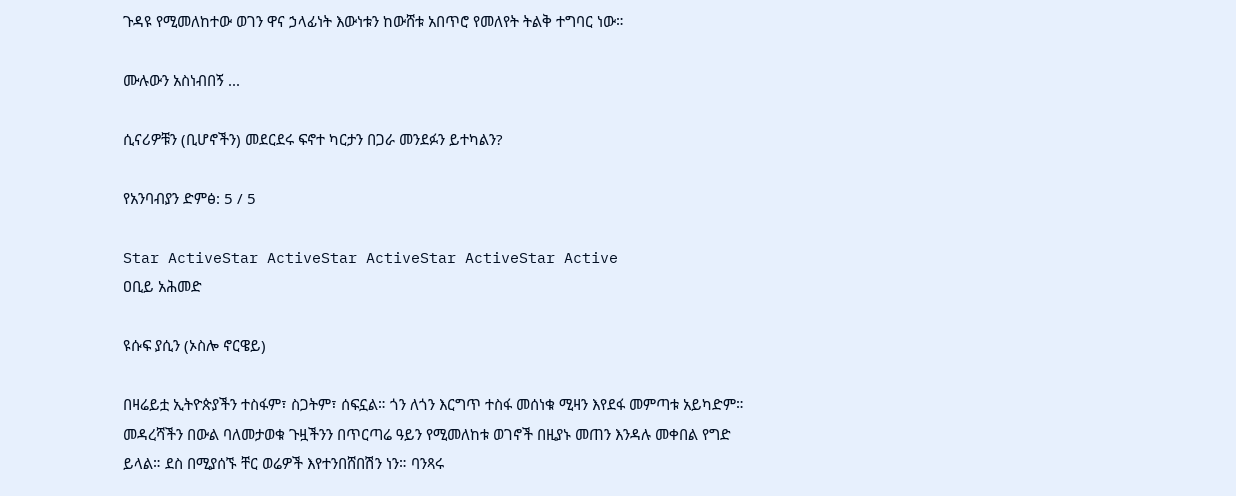ጉዳዩ የሚመለከተው ወገን ዋና ኃላፊነት እውነቱን ከውሸቱ አበጥሮ የመለየት ትልቅ ተግባር ነው።

ሙሉውን አስነብበኝ ...

ሲናሪዎቹን (ቢሆኖችን) መደርደሩ ፍኖተ ካርታን በጋራ መንደፉን ይተካልን?

የአንባብያን ድምፅ: 5 / 5

Star ActiveStar ActiveStar ActiveStar ActiveStar Active
ዐቢይ አሕመድ

ዩሱፍ ያሲን (ኦስሎ ኖርዌይ)

በዛሬይቷ ኢትዮጵያችን ተስፋም፣ ስጋትም፣ ሰፍኗል። ጎን ለጎን እርግጥ ተስፋ መሰነቁ ሚዛን እየደፋ መምጣቱ አይካድም። መዳረሻችን በውል ባለመታወቁ ጉዟችንን በጥርጣሬ ዓይን የሚመለከቱ ወገኖች በዚያኑ መጠን እንዳሉ መቀበል የግድ ይላል። ደስ በሚያሰኙ ቸር ወሬዎች እየተንበሸበሽን ነን። ባንጻሩ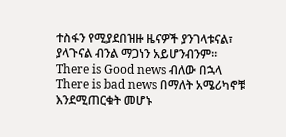ተስፋን የሚያደበዝዙ ዜናዎች ያንገላቱናል፣ ያላጉናል ብንል ማጋነን አይሆንብንም። There is Good news ብለው በኋላ There is bad news በማለት አሜሪካኖቹ እንደሚጠርቁት መሆኑ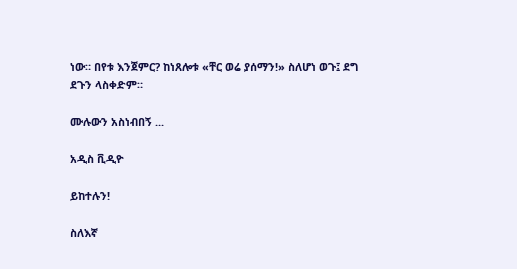ነው። በየቱ እንጀምር? ከነጸሎቱ «ቸር ወሬ ያሰማን!» ስለሆነ ወጉ፤ ደግ ደጉን ላስቀድም።

ሙሉውን አስነብበኝ ...

አዲስ ቪዲዮ

ይከተሉን!

ስለእኛ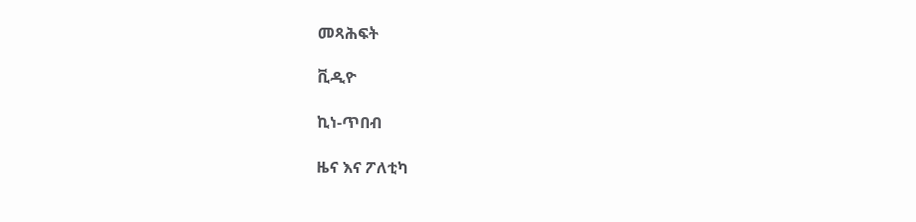መጻሕፍት

ቪዲዮ

ኪነ-ጥበብ

ዜና እና ፖለቲካ